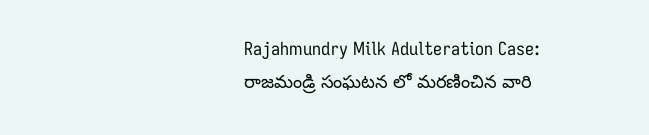Rajahmundry Milk Adulteration Case: రాజమండ్రి సంఘటన లో మరణించిన వారి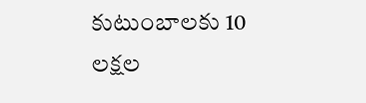కుటుంబాలకు 10 లక్షల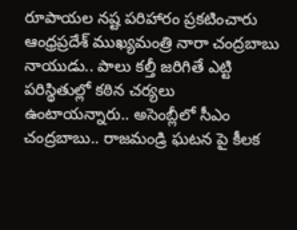రూపాయల నష్ట పరిహారం ప్రకటించారు ఆంధ్రప్రదేశ్ ముఖ్యమంత్రి నారా చంద్రబాబు నాయుడు.. పాలు కల్తీ జరిగితే ఎట్టి పరిస్థితుల్లో కఠిన చర్యలు ఉంటాయన్నారు.. అసెంబ్లీలో సీఎం చంద్రబాబు.. రాజమండ్రి ఘటన పై కీలక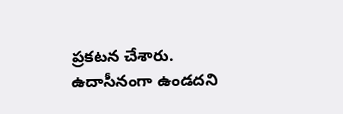ప్రకటన చేశారు. ఉదాసీనంగా ఉండదని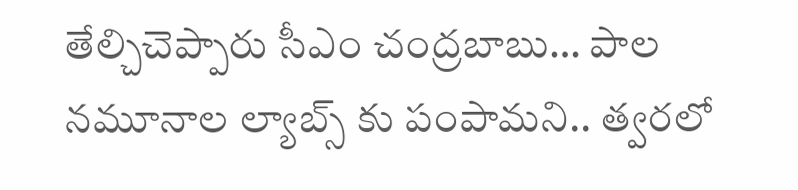తేల్చిచెప్పారు సీఎం చంద్రబాబు… పాల నమూనాల ల్యాబ్స్ కు పంపామని.. త్వరలో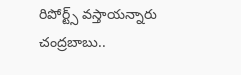రిపోర్ట్స్ వస్తాయన్నారు చంద్రబాబు..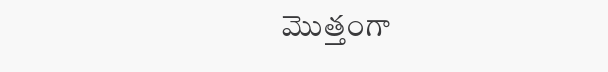మొత్తంగా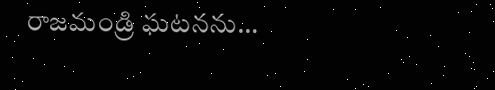రాజమండ్రి ఘటనను…